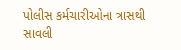પોલીસ કર્મચારીઓના ત્રાસથી સાવલી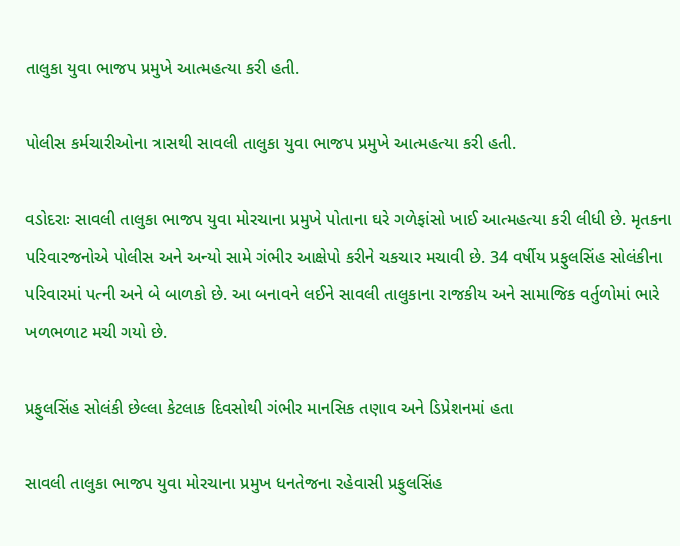તાલુકા યુવા ભાજપ પ્રમુખે આત્મહત્યા કરી હતી.

પોલીસ કર્મચારીઓના ત્રાસથી સાવલી તાલુકા યુવા ભાજપ પ્રમુખે આત્મહત્યા કરી હતી.

વડોદરાઃ સાવલી તાલુકા ભાજપ યુવા મોરચાના પ્રમુખે પોતાના ઘરે ગળેફાંસો ખાઈ આત્મહત્યા કરી લીધી છે. મૃતકના પરિવારજનોએ પોલીસ અને અન્યો સામે ગંભીર આક્ષેપો કરીને ચકચાર મચાવી છે. 34 વર્ષીય પ્રફુલસિંહ સોલંકીના પરિવારમાં પત્ની અને બે બાળકો છે. આ બનાવને લઈને સાવલી તાલુકાના રાજકીય અને સામાજિક વર્તુળોમાં ભારે ખળભળાટ મચી ગયો છે.

પ્રફુલસિંહ સોલંકી છેલ્લા કેટલાક દિવસોથી ગંભીર માનસિક તણાવ અને ડિપ્રેશનમાં હતા

સાવલી તાલુકા ભાજપ યુવા મોરચાના પ્રમુખ ધનતેજના રહેવાસી પ્રફુલસિંહ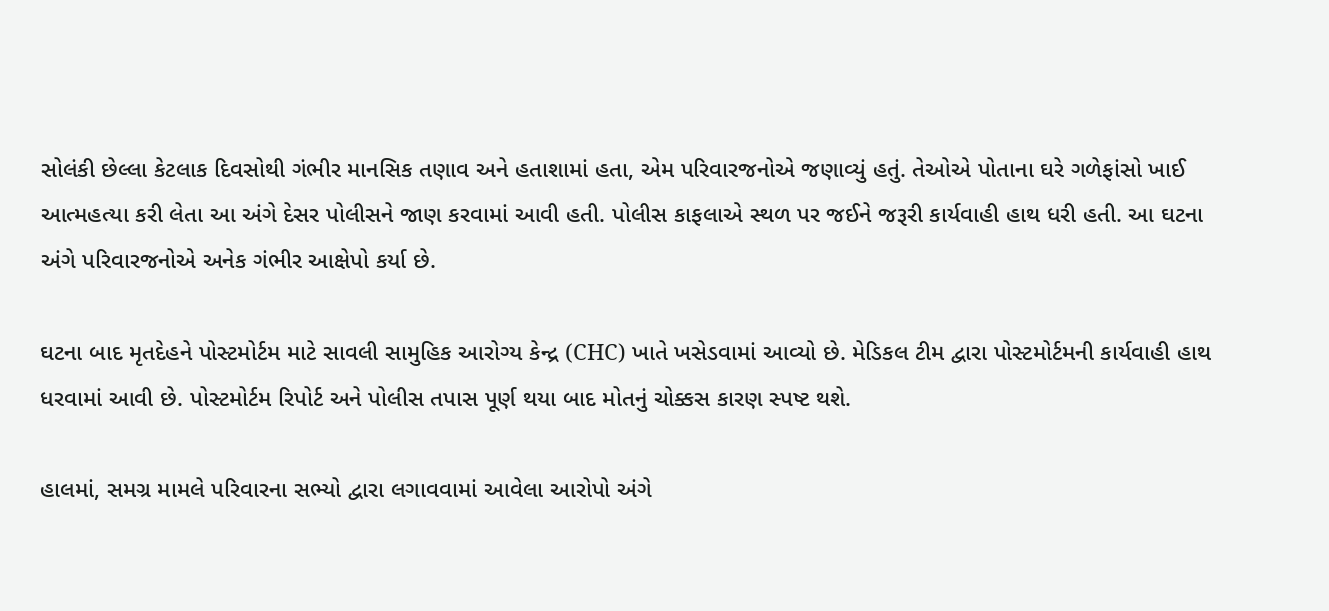સોલંકી છેલ્લા કેટલાક દિવસોથી ગંભીર માનસિક તણાવ અને હતાશામાં હતા, એમ પરિવારજનોએ જણાવ્યું હતું. તેઓએ પોતાના ઘરે ગળેફાંસો ખાઈ આત્મહત્યા કરી લેતા આ અંગે દેસર પોલીસને જાણ કરવામાં આવી હતી. પોલીસ કાફલાએ સ્થળ પર જઈને જરૂરી કાર્યવાહી હાથ ધરી હતી. આ ઘટના અંગે પરિવારજનોએ અનેક ગંભીર આક્ષેપો કર્યા છે.

ઘટના બાદ મૃતદેહને પોસ્ટમોર્ટમ માટે સાવલી સામુહિક આરોગ્ય કેન્દ્ર (CHC) ખાતે ખસેડવામાં આવ્યો છે. મેડિકલ ટીમ દ્વારા પોસ્ટમોર્ટમની કાર્યવાહી હાથ ધરવામાં આવી છે. પોસ્ટમોર્ટમ રિપોર્ટ અને પોલીસ તપાસ પૂર્ણ થયા બાદ મોતનું ચોક્કસ કારણ સ્પષ્ટ થશે.

હાલમાં, સમગ્ર મામલે પરિવારના સભ્યો દ્વારા લગાવવામાં આવેલા આરોપો અંગે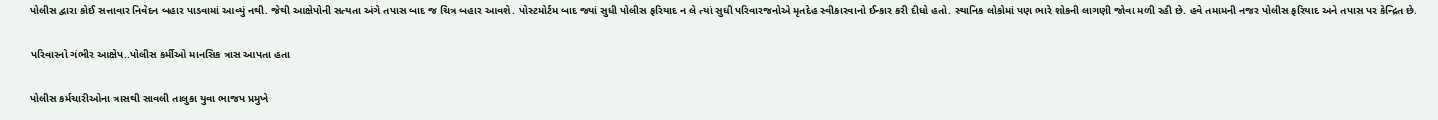પોલીસ દ્વારા કોઈ સત્તાવાર નિવેદન બહાર પાડવામાં આવ્યું નથી. જેથી આક્ષેપોની સત્યતા અંગે તપાસ બાદ જ ચિત્ર બહાર આવશે. પોસ્ટમોર્ટમ બાદ જ્યાં સુધી પોલીસ ફરિયાદ ન લે ત્યાં સુધી પરિવારજનોએ મૃતદેહ સ્વીકારવાનો ઈન્કાર કરી દીધો હતો. સ્થાનિક લોકોમાં પણ ભારે શોકની લાગણી જોવા મળી રહી છે. હવે તમામની નજર પોલીસ ફરિયાદ અને તપાસ પર કેન્દ્રિત છે.

પરિવારનો ગંભીર આક્ષેપ..પોલીસ કર્મીઓ માનસિક ત્રાસ આપતા હતા

પોલીસ કર્મચારીઓના ત્રાસથી સાવલી તાલુકા યુવા ભાજપ પ્રમુખે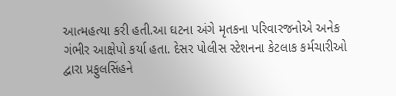આત્મહત્યા કરી હતી.આ ઘટના અંગે મૃતકના પરિવારજનોએ અનેક ગંભીર આક્ષેપો કર્યા હતા. દેસર પોલીસ સ્ટેશનના કેટલાક કર્મચારીઓ દ્વારા પ્રફુલસિંહને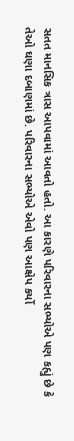સતત માનસિક ત્રાસ આપવામાં આવતો હતો. આ કારણે પરિવારના સભ્યોએ પણ કહ્યું છે કે તેઓ ઘણા દબાણમાં છે. પરિવારના સભ્યોએ એવો પણ આક્ષેપ કર્યો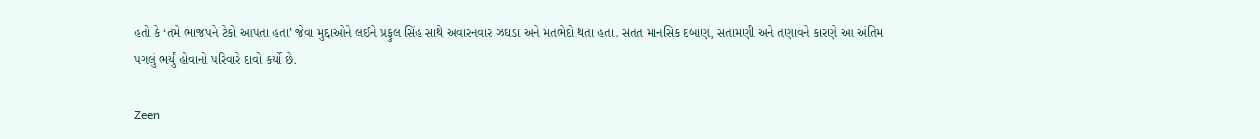હતો કે ‘તમે ભાજપને ટેકો આપતા હતા’ જેવા મુદ્દાઓને લઈને પ્રફુલ સિંહ સાથે અવારનવાર ઝઘડા અને મતભેદો થતા હતા. સતત માનસિક દબાણ, સતામણી અને તણાવને કારણે આ અંતિમ પગલું ભર્યું હોવાનો પરિવારે દાવો કર્યો છે.

Zeen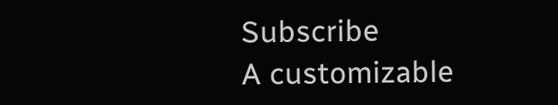Subscribe
A customizable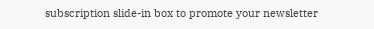subscription slide-in box to promote your newsletter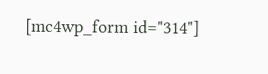[mc4wp_form id="314"]